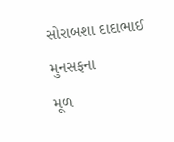સોરાબશા દાદાભાઈ મુનસફના
મૂળ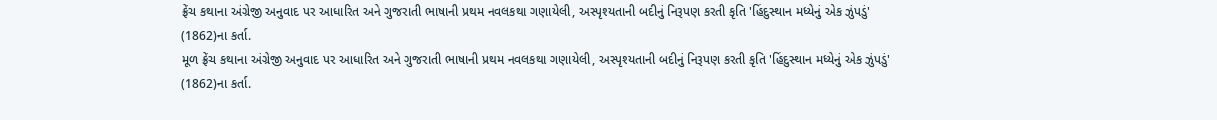ફ્રેંચ કથાના અંગ્રેજી અનુવાદ પર આધારિત અને ગુજરાતી ભાષાની પ્રથમ નવલકથા ગણાયેલી, અસ્પૃશ્યતાની બદીનું નિરૂપણ કરતી કૃતિ 'હિંદુસ્થાન મધ્યેનું એક ઝુંપડું' (1862)ના કર્તા.
મૂળ ફ્રેંચ કથાના અંગ્રેજી અનુવાદ પર આધારિત અને ગુજરાતી ભાષાની પ્રથમ નવલકથા ગણાયેલી, અસ્પૃશ્યતાની બદીનું નિરૂપણ કરતી કૃતિ 'હિંદુસ્થાન મધ્યેનું એક ઝુંપડું' (1862)ના કર્તા.